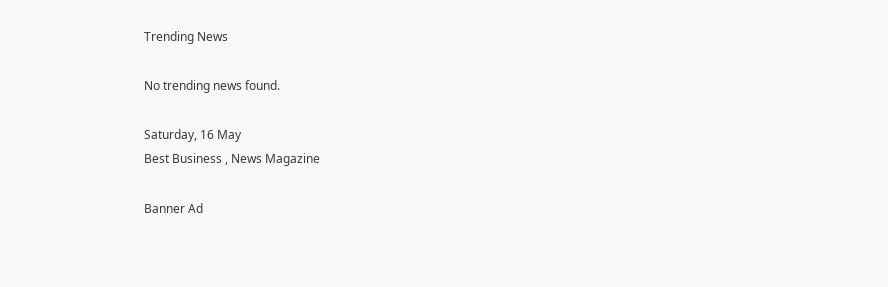Trending News

No trending news found.

Saturday, 16 May
Best Business , News Magazine

Banner Ad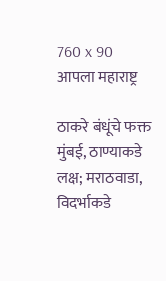760 x 90
आपला महाराष्ट्र

ठाकरे बंधूंचे फक्त मुंबई, ठाण्याकडे लक्ष; मराठवाडा, विदर्भाकडे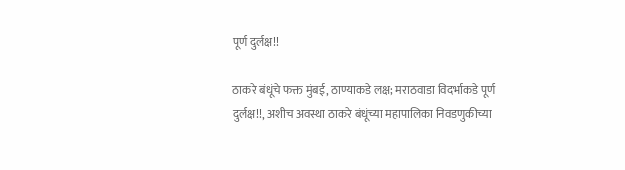पूर्ण दुर्लक्ष!!

ठाकरे बंधूंचे फक्त मुंबई, ठाण्याकडे लक्ष; मराठवाडा विदर्भाकडे पूर्ण दुर्लक्ष!!, अशीच अवस्था ठाकरे बंधूंच्या महापालिका निवडणुकीच्या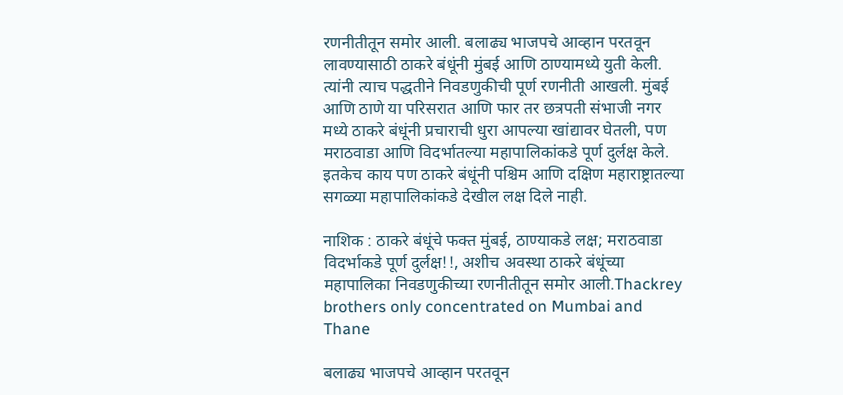रणनीतीतून समोर आली. बलाढ्य भाजपचे आव्हान परतवून लावण्यासाठी ठाकरे बंधूंनी मुंबई आणि ठाण्यामध्ये युती केली. त्यांनी त्याच पद्धतीने निवडणुकीची पूर्ण रणनीती आखली. मुंबई आणि ठाणे या परिसरात आणि फार तर छत्रपती संभाजी नगर मध्ये ठाकरे बंधूंनी प्रचाराची धुरा आपल्या खांद्यावर घेतली, पण मराठवाडा आणि विदर्भातल्या महापालिकांकडे पूर्ण दुर्लक्ष केले. इतकेच काय पण ठाकरे बंधूंनी पश्चिम आणि दक्षिण महाराष्ट्रातल्या सगळ्या महापालिकांकडे देखील लक्ष दिले नाही.

नाशिक : ठाकरे बंधूंचे फक्त मुंबई, ठाण्याकडे लक्ष; मराठवाडा विदर्भाकडे पूर्ण दुर्लक्ष!!, अशीच अवस्था ठाकरे बंधूंच्या महापालिका निवडणुकीच्या रणनीतीतून समोर आली.Thackrey brothers only concentrated on Mumbai and Thane

बलाढ्य भाजपचे आव्हान परतवून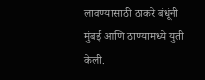लावण्यासाठी ठाकरे बंधूंनी मुंबई आणि ठाण्यामध्ये युती केली.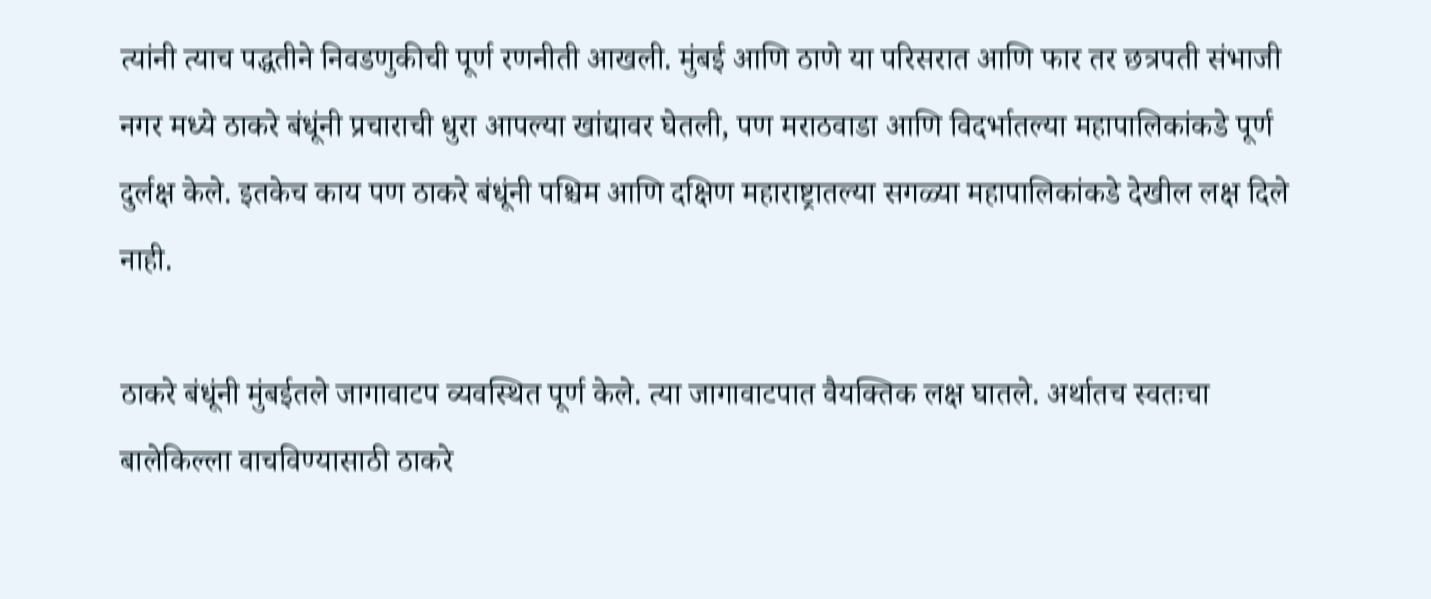त्यांनी त्याच पद्धतीने निवडणुकीची पूर्ण रणनीती आखली. मुंबई आणि ठाणे या परिसरात आणि फार तर छत्रपती संभाजी नगर मध्ये ठाकरे बंधूंनी प्रचाराची धुरा आपल्या खांद्यावर घेतली, पण मराठवाडा आणि विदर्भातल्या महापालिकांकडे पूर्ण दुर्लक्ष केले. इतकेच काय पण ठाकरे बंधूंनी पश्चिम आणि दक्षिण महाराष्ट्रातल्या सगळ्या महापालिकांकडे देखील लक्ष दिले नाही.

ठाकरे बंधूंनी मुंबईतले जागावाटप व्यवस्थित पूर्ण केले. त्या जागावाटपात वैयक्तिक लक्ष घातले. अर्थातच स्वतःचा बालेकिल्ला वाचविण्यासाठी ठाकरे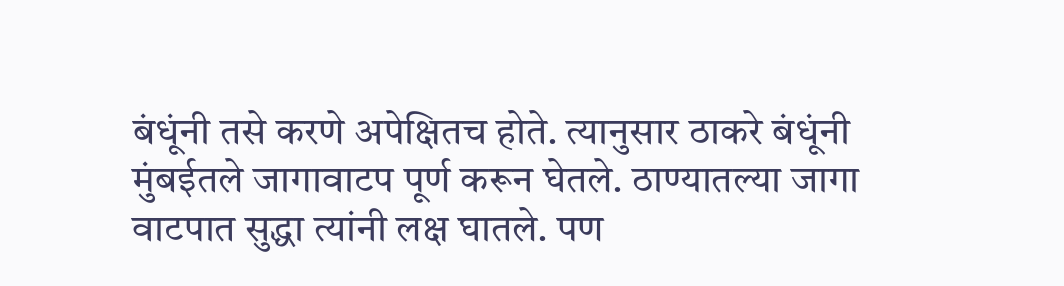बंधूंनी तसे करणे अपेक्षितच होते. त्यानुसार ठाकरे बंधूंनी मुंबईतले जागावाटप पूर्ण करून घेतले. ठाण्यातल्या जागा वाटपात सुद्धा त्यांनी लक्ष घातले. पण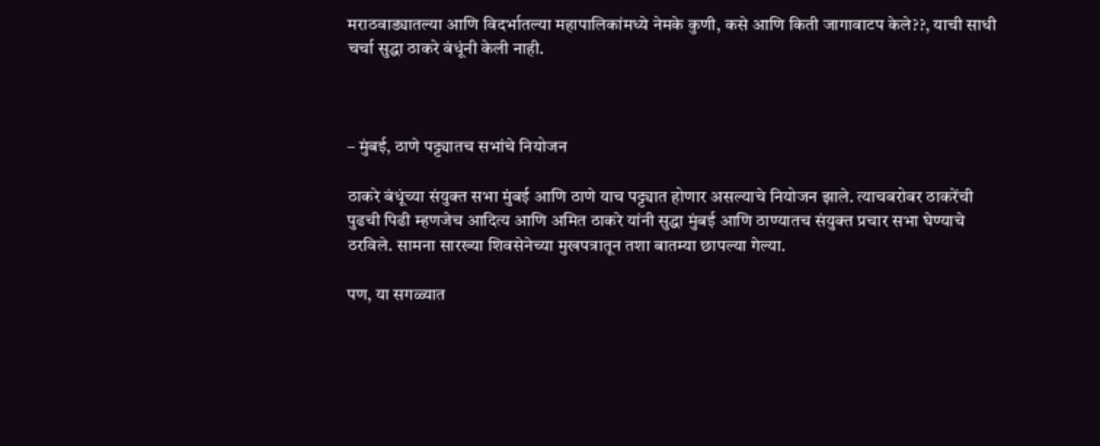मराठवाड्यातल्या आणि विदर्भातल्या महापालिकांमध्ये नेमके कुणी, कसे आणि किती जागावाटप केले??, याची साधी चर्चा सुद्धा ठाकरे बंधूंनी केली नाही.



– मुंबई, ठाणे पट्ट्यातच सभांचे नियोजन

ठाकरे बंधूंच्या संयुक्त सभा मुंबई आणि ठाणे याच पट्ट्यात होणार असल्याचे नियोजन झाले. त्याचबरोबर ठाकरेंची पुढची पिढी म्हणजेच आदित्य आणि अमित ठाकरे यांनी सुद्धा मुंबई आणि ठाण्यातच संयुक्त प्रचार सभा घेण्याचे ठरविले. सामना सारख्या शिवसेनेच्या मुखपत्रातून तशा बातम्या छापल्या गेल्या.

पण, या सगळ्यात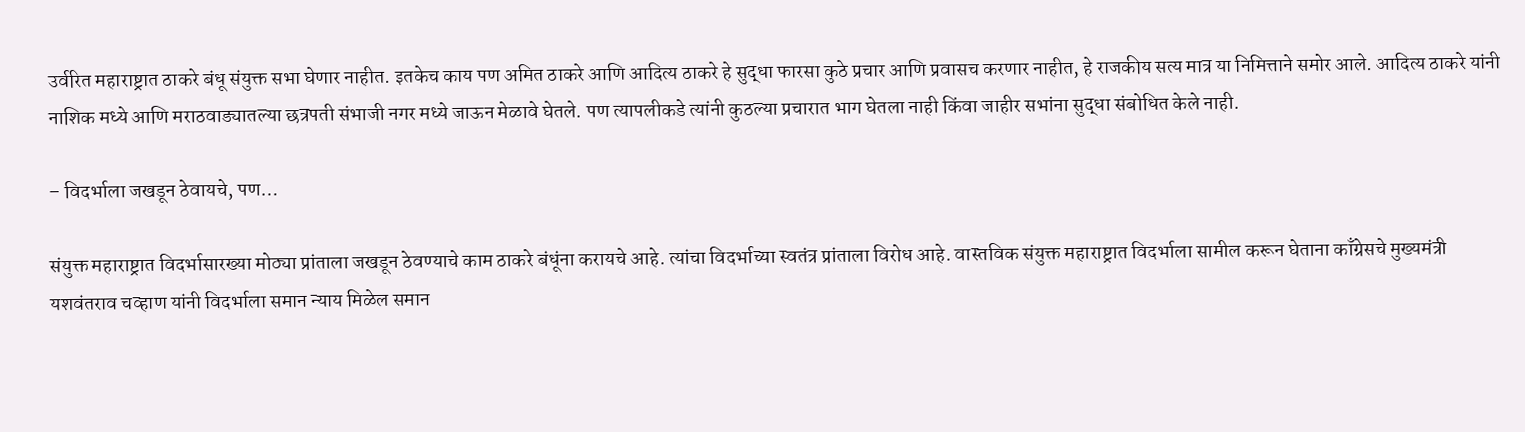उर्वरित महाराष्ट्रात ठाकरे बंधू संयुक्त सभा घेणार नाहीत. इतकेच काय पण अमित ठाकरे आणि आदित्य ठाकरे हे सुद्धा फारसा कुठे प्रचार आणि प्रवासच करणार नाहीत, हे राजकीय सत्य मात्र या निमित्ताने समोर आले. आदित्य ठाकरे यांनी नाशिक मध्ये आणि मराठवाड्यातल्या छत्रपती संभाजी नगर मध्ये जाऊन मेळावे घेतले. पण त्यापलीकडे त्यांनी कुठल्या प्रचारात भाग घेतला नाही किंवा जाहीर सभांना सुद्धा संबोधित केले नाही.

– विदर्भाला जखडून ठेवायचे, पण‌…

संयुक्त महाराष्ट्रात विदर्भासारख्या मोठ्या प्रांताला जखडून ठेवण्याचे काम ठाकरे बंधूंना करायचे आहे. त्यांचा विदर्भाच्या स्वतंत्र प्रांताला विरोध आहे. वास्तविक संयुक्त महाराष्ट्रात विदर्भाला सामील करून घेताना काँग्रेसचे मुख्यमंत्री यशवंतराव चव्हाण यांनी विदर्भाला समान न्याय मिळेल समान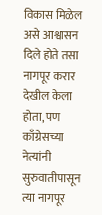विकास मिळेल असे आश्वासन दिले होते तसा नागपूर करार देखील केला होता, पण काँग्रेसच्या नेत्यांनी सुरुवातीपासून त्या नागपूर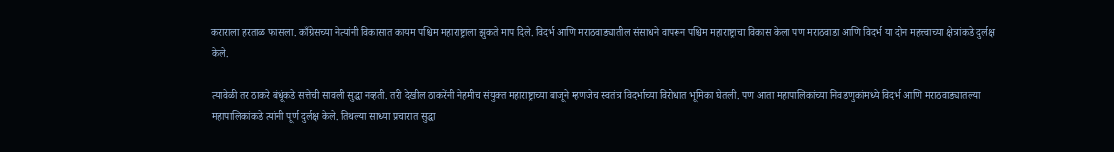कराराला हरताळ फासला. काँग्रेसच्या नेत्यांनी विकासात कायम पश्चिम महाराष्ट्राला झुकते माप दिले. विदर्भ आणि मराठवाड्यातील संसाधने वापरून पश्चिम महाराष्ट्राचा विकास केला पण मराठवाडा आणि विदर्भ या दोन महत्त्वाच्या क्षेत्रांकडे दुर्लक्ष केले.

त्यावेळी तर ठाकरे बंधूंकडे सत्तेची सावली सुद्धा नव्हती. तरी देखील ठाकरेंनी नेहमीच संयुक्त महाराष्ट्राच्या बाजूने म्हणजेच स्वतंत्र विदर्भाच्या विरोधात भूमिका घेतली. पण आता महापालिकांच्या निवडणुकांमध्ये विदर्भ आणि मराठवाड्यातल्या महापालिकांकडे त्यांनी पूर्ण दुर्लक्ष केले. तिथल्या साध्या प्रचारात सुद्धा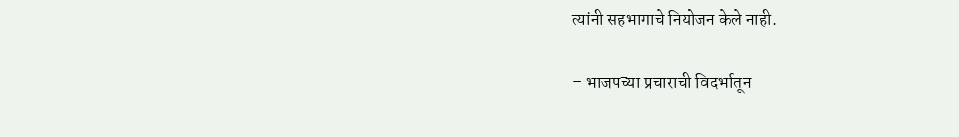त्यांनी सहभागाचे नियोजन केले नाही.

– भाजपच्या प्रचाराची विदर्भातून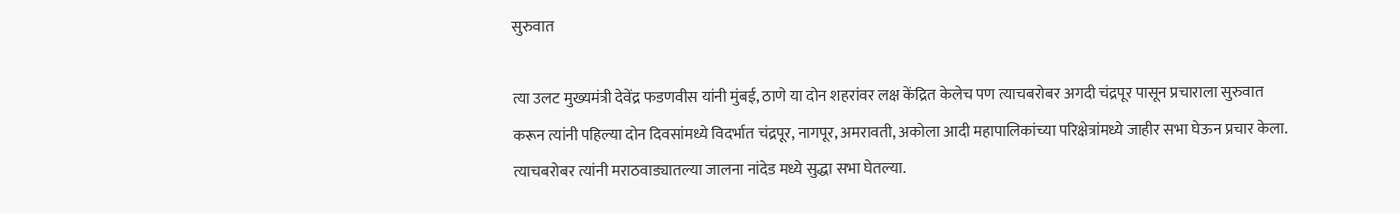सुरुवात

त्या उलट मुख्यमंत्री देवेंद्र फडणवीस यांनी मुंबई, ठाणे या दोन शहरांवर लक्ष केंद्रित केलेच पण त्याचबरोबर अगदी चंद्रपूर पासून प्रचाराला सुरुवात करून त्यांनी पहिल्या दोन दिवसांमध्ये विदर्भात चंद्रपूर, नागपूर, अमरावती, अकोला आदी महापालिकांच्या परिक्षेत्रांमध्ये जाहीर सभा घेऊन प्रचार केला. त्याचबरोबर त्यांनी मराठवाड्यातल्या जालना नांदेड मध्ये सुद्धा सभा घेतल्या.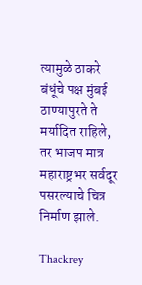त्यामुळे ठाकरे बंधूंचे पक्ष मुंबई ठाण्यापुरते ते मर्यादित राहिले, तर भाजप मात्र महाराष्ट्रभर सर्वदूर पसरल्याचे चित्र निर्माण झाले.

Thackrey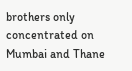brothers only concentrated on Mumbai and Thane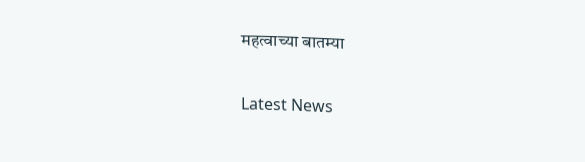महत्वाच्या बातम्या

Latest News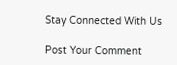Stay Connected With Us

Post Your Comment